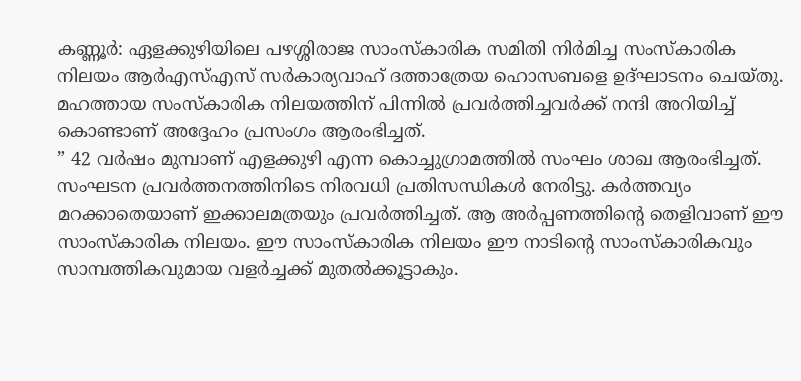കണ്ണൂർ: ഏളക്കുഴിയിലെ പഴശ്ശിരാജ സാംസ്കാരിക സമിതി നിർമിച്ച സംസ്കാരിക നിലയം ആർഎസ്എസ് സർകാര്യവാഹ് ദത്താത്രേയ ഹൊസബളെ ഉദ്ഘാടനം ചെയ്തു. മഹത്തായ സംസ്കാരിക നിലയത്തിന് പിന്നിൽ പ്രവർത്തിച്ചവർക്ക് നന്ദി അറിയിച്ച് കൊണ്ടാണ് അദ്ദേഹം പ്രസംഗം ആരംഭിച്ചത്.
” 42 വർഷം മുമ്പാണ് എളക്കുഴി എന്ന കൊച്ചുഗ്രാമത്തിൽ സംഘം ശാഖ ആരംഭിച്ചത്. സംഘടന പ്രവർത്തനത്തിനിടെ നിരവധി പ്രതിസന്ധികൾ നേരിട്ടു. കർത്തവ്യം മറക്കാതെയാണ് ഇക്കാലമത്രയും പ്രവർത്തിച്ചത്. ആ അർപ്പണത്തിന്റെ തെളിവാണ് ഈ സാംസ്കാരിക നിലയം. ഈ സാംസ്കാരിക നിലയം ഈ നാടിന്റെ സാംസ്കാരികവും സാമ്പത്തികവുമായ വളർച്ചക്ക് മുതൽക്കൂട്ടാകും.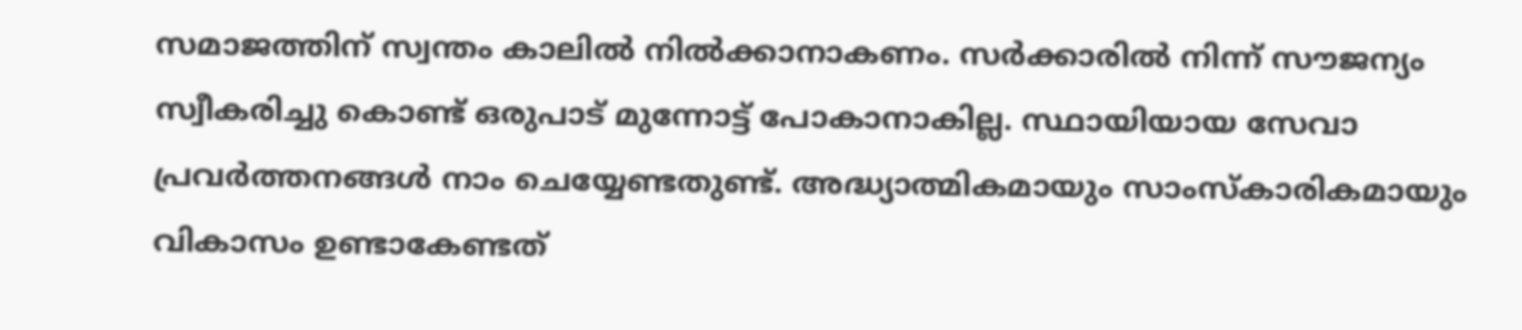സമാജത്തിന് സ്വന്തം കാലിൽ നിൽക്കാനാകണം. സർക്കാരിൽ നിന്ന് സൗജന്യം സ്വീകരിച്ചു കൊണ്ട് ഒരുപാട് മുന്നോട്ട് പോകാനാകില്ല. സ്ഥായിയായ സേവാ പ്രവർത്തനങ്ങൾ നാം ചെയ്യേണ്ടതുണ്ട്. അദ്ധ്യാത്മികമായും സാംസ്കാരികമായും വികാസം ഉണ്ടാകേണ്ടത്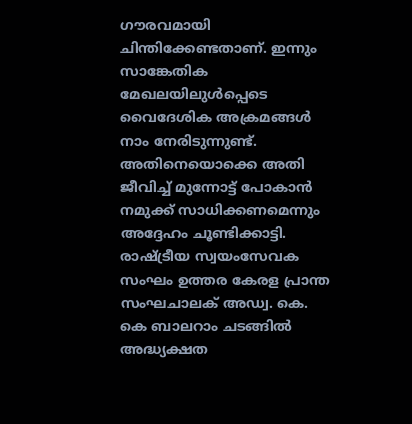ഗൗരവമായി ചിന്തിക്കേണ്ടതാണ്. ഇന്നും സാങ്കേതിക മേഖലയിലുൾപ്പെടെ വൈദേശിക അക്രമങ്ങൾ നാം നേരിടുന്നുണ്ട്. അതിനെയൊക്കെ അതി ജീവിച്ച് മുന്നോട്ട് പോകാൻ നമുക്ക് സാധിക്കണമെന്നും അദ്ദേഹം ചൂണ്ടിക്കാട്ടി.
രാഷ്ട്രീയ സ്വയംസേവക സംഘം ഉത്തര കേരള പ്രാന്ത സംഘചാലക് അഡ്വ. കെ. കെ ബാലറാം ചടങ്ങിൽ അദ്ധ്യക്ഷത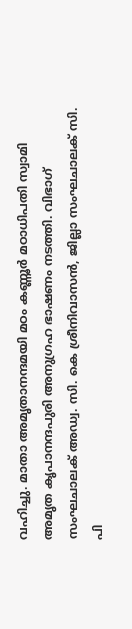വഹിച്ചു. മാതാ അമൃതാനന്ദമയി മഠം കണ്ണൂർ മഠാധിപതി സ്വാമി അമൃത കൃപാനന്ദപുരി അനുഗ്രഹ ഭാഷണം നടത്തി. വിഭാഗ് സംഘചാലക് അഡ്വ. സി. കെ ശ്രീനിവാസൻ, ജില്ലാ സംഘചാലക് സി. പി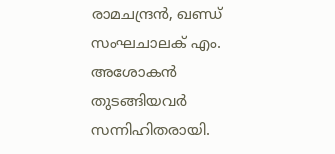രാമചന്ദ്രൻ, ഖണ്ഡ് സംഘചാലക് എം. അശോകൻ തുടങ്ങിയവർ സന്നിഹിതരായി.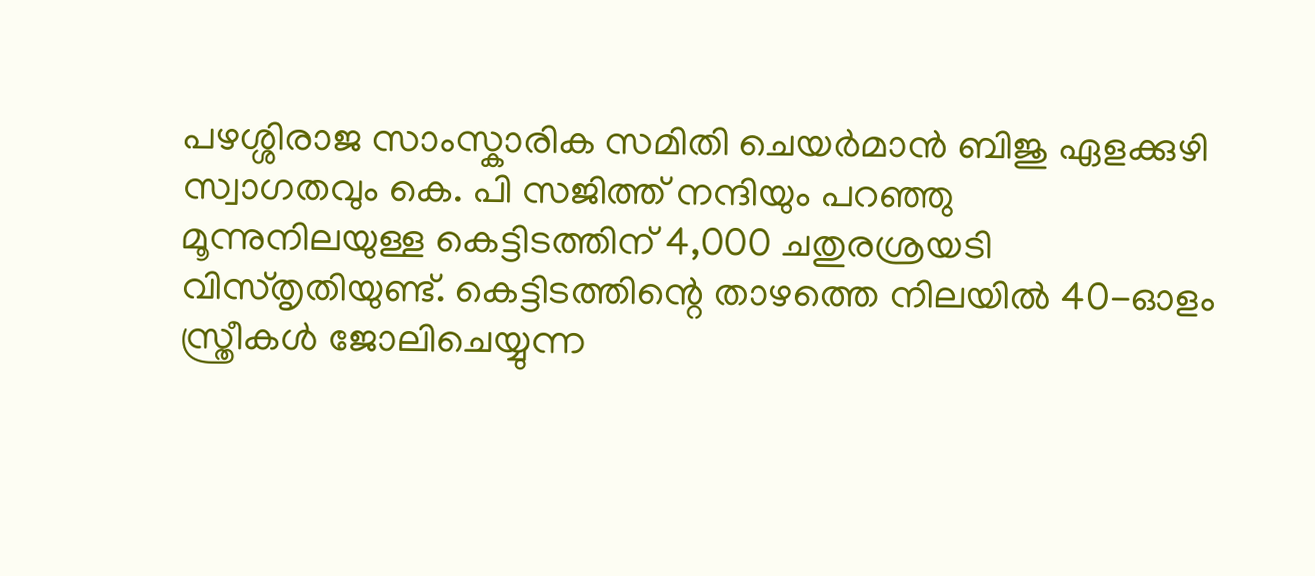പഴശ്ശിരാജ സാംസ്കാരിക സമിതി ചെയർമാൻ ബിജു ഏളക്കുഴി സ്വാഗതവും കെ. പി സജിത്ത് നന്ദിയും പറഞ്ഞു
മൂന്നുനിലയുള്ള കെട്ടിടത്തിന് 4,000 ചതുരശ്രയടി വിസ്തൃതിയുണ്ട്. കെട്ടിടത്തിന്റെ താഴത്തെ നിലയിൽ 40-ഓളം സ്ത്രീകൾ ജോലിചെയ്യുന്ന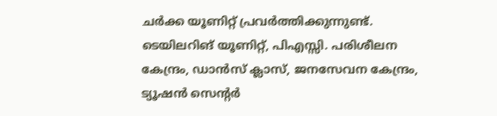ചർക്ക യൂണിറ്റ് പ്രവർത്തിക്കുന്നുണ്ട്. ടെയിലറിങ് യൂണിറ്റ്, പിഎസ്സി. പരിശീലന കേന്ദ്രം, ഡാൻസ് ക്ലാസ്, ജനസേവന കേന്ദ്രം, ട്യൂഷൻ സെൻ്റർ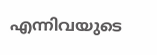എന്നിവയുടെ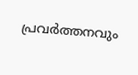പ്രവർത്തനവും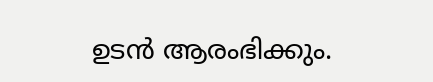ഉടൻ ആരംഭിക്കും.